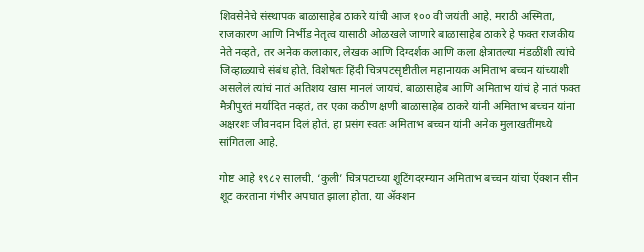शिवसेनेचे संस्थापक बाळासाहेब ठाकरे यांची आज १०० वी जयंती आहे. मराठी अस्मिता, राजकारण आणि निर्भीड नेतृत्व यासाठी ओळखले जाणारे बाळासाहेब ठाकरे हे फक्त राजकीय नेते नव्हते, तर अनेक कलाकार, लेखक आणि दिग्दर्शक आणि कला क्षेत्रातल्या मंडळींशी त्यांचे जिव्हाळ्याचे संबंध होते. विशेषतः हिंदी चित्रपटसृष्टीतील महानायक अमिताभ बच्चन यांच्याशी असलेलं त्यांचं नातं अतिशय खास मानलं जायचं. बाळासाहेब आणि अमिताभ यांचं हे नातं फक्त मैत्रीपुरतं मर्यादित नव्हतं, तर एका कठीण क्षणी बाळासाहेब ठाकरे यांनी अमिताभ बच्चन यांना अक्षरशः जीवनदान दिलं होतं. हा प्रसंग स्वतः अमिताभ बच्चन यांनी अनेक मुलाखतींमध्ये सांगितला आहे.

गोष्ट आहे १९८२ सालची. ‘कुली’ चित्रपटाच्या शूटिंगदरम्यान अमिताभ बच्चन यांचा ऍक्शन सीन शूट करताना गंभीर अपघात झाला होता. या ॲक्शन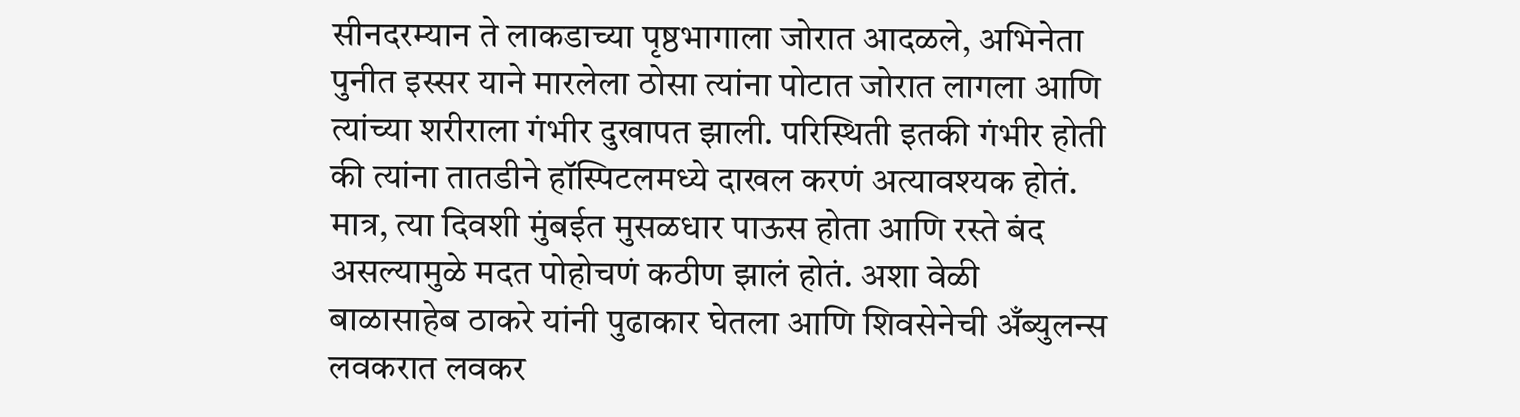सीनदरम्यान ते लाकडाच्या पृष्ठभागाला जोरात आदळले, अभिनेता पुनीत इस्सर याने मारलेला ठोसा त्यांना पोटात जोरात लागला आणि त्यांच्या शरीराला गंभीर दुखापत झाली. परिस्थिती इतकी गंभीर होती की त्यांना तातडीने हॉस्पिटलमध्ये दाखल करणं अत्यावश्यक होतं. मात्र, त्या दिवशी मुंबईत मुसळधार पाऊस होता आणि रस्ते बंद असल्यामुळे मदत पोहोचणं कठीण झालं होतं. अशा वेळी बाळासाहेब ठाकरे यांनी पुढाकार घेतला आणि शिवसेनेची अँब्युलन्स लवकरात लवकर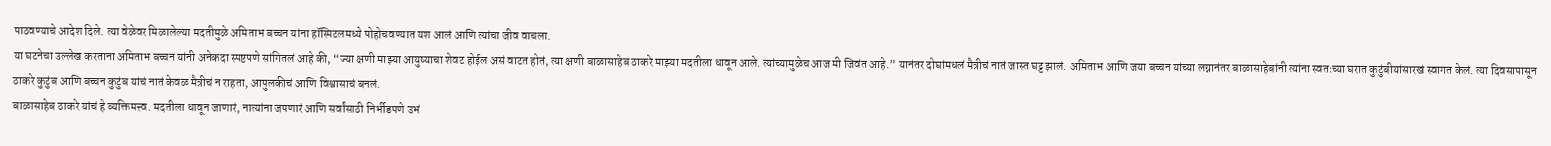पाठवण्याचे आदेश दिले. त्या वेळेवर मिळालेल्या मदतीमुळे अमिताभ बच्चन यांना हॉस्पिटलमध्ये पोहोचवण्यात यश आलं आणि त्यांचा जीव वाचला.
या घटनेचा उल्लेख करताना अमिताभ बच्चन यांनी अनेकदा स्पष्टपणे सांगितलं आहे की, “ज्या क्षणी माझ्या आयुष्याचा शेवट होईल असं वाटत होतं, त्या क्षणी बाळासाहेब ठाकरे माझ्या मदतीला धावून आले. त्यांच्यामुळेच आज मी जिवंत आहे.” यानंतर दोघांमधलं मैत्रीचं नातं जास्त घट्ट झालं. अमिताभ आणि जया बच्चन यांच्या लग्नानंतर बाळासाहेबांनी त्यांना स्वतःच्या घरात कुटुंबीयांसारखं स्वागत केलं. त्या दिवसापासून ठाकरे कुटुंब आणि बच्चन कुटुंब यांचं नातं केवळ मैत्रीचं न राहता, आपुलकीचं आणि विश्वासाचं बनलं.
बाळासाहेब ठाकरे यांचं हे व्यक्तिमत्त्व. मदतीला धावून जाणारं, नात्यांना जपणारं आणि सर्वांसाठी निर्भीडपणे उभं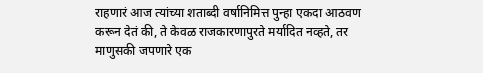राहणारं आज त्यांच्या शताब्दी वर्षानिमित्त पुन्हा एकदा आठवण करून देतं की, ते केवळ राजकारणापुरते मर्यादित नव्हते, तर माणुसकी जपणारे एक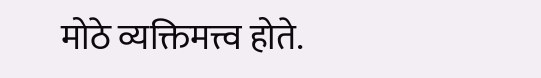मोठे व्यक्तिमत्त्व होते.